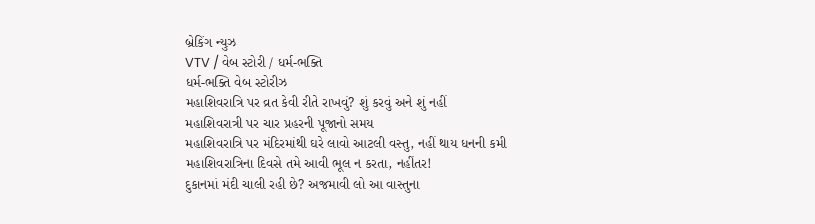બ્રેકિંગ ન્યુઝ
VTV / વેબ સ્ટોરી / ધર્મ-ભક્તિ
ધર્મ-ભક્તિ વેબ સ્ટોરીઝ
મહાશિવરાત્રિ પર વ્રત કેવી રીતે રાખવું? શું કરવું અને શું નહીં
મહાશિવરાત્રી પર ચાર પ્રહરની પૂજાનો સમય
મહાશિવરાત્રિ પર મંદિરમાંથી ઘરે લાવો આટલી વસ્તુ, નહીં થાય ધનની કમી
મહાશિવરાત્રિના દિવસે તમે આવી ભૂલ ન કરતા, નહીંતર!
દુકાનમાં મંદી ચાલી રહી છે? અજમાવી લો આ વાસ્તુના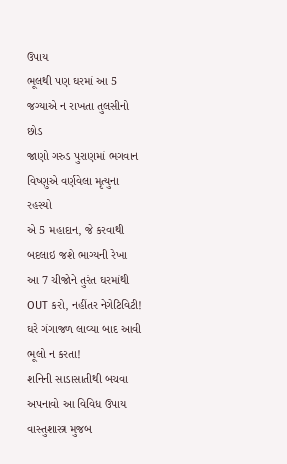ઉપાય
ભૂલથી પણ ઘરમાં આ 5 જગ્યાએ ન રાખતા તુલસીનો છોડ
જાણો ગરુડ પુરાણમાં ભગવાન વિષ્ણુએ વર્ણવેલા મૃત્યુના રહસ્યો
એ 5 મહાદાન, જે કરવાથી બદલાઇ જશે ભાગ્યની રેખા
આ 7 ચીજોને તુરંત ઘરમાંથી OUT કરો, નહીંતર નેગેટિવિટી!
ઘરે ગંગાજળ લાવ્યા બાદ આવી ભૂલો ન કરતા!
શનિની સાડાસાતીથી બચવા અપનાવો આ વિવિધ ઉપાય
વાસ્તુશાસ્ત્ર મુજબ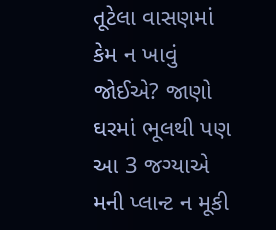તૂટેલા વાસણમાં કેમ ન ખાવું જોઈએ? જાણો
ઘરમાં ભૂલથી પણ આ 3 જગ્યાએ મની પ્લાન્ટ ન મૂકી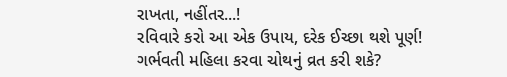રાખતા, નહીંતર...!
રવિવારે કરો આ એક ઉપાય, દરેક ઈચ્છા થશે પૂર્ણ!
ગર્ભવતી મહિલા કરવા ચોથનું વ્રત કરી શકે?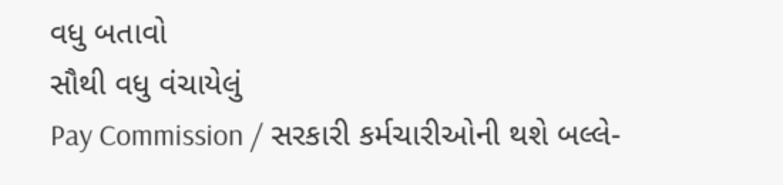વધુ બતાવો
સૌથી વધુ વંચાયેલું
Pay Commission / સરકારી કર્મચારીઓની થશે બલ્લે-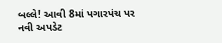બલ્લે! આવી 8માં પગારપંચ પર નવી અપડેટ